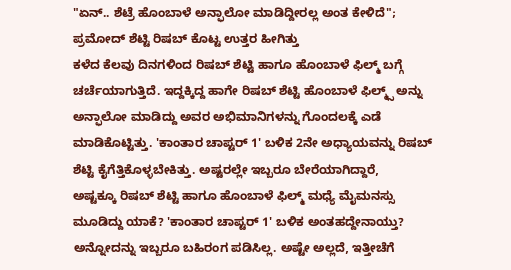"ಏನ್.. ಶೆಟ್ರೆ ಹೊಂಬಾಳೆ ಅನ್ಫಾಲೋ ಮಾಡಿದ್ದೀರಲ್ಲ ಅಂತ ಕೇಳಿದೆ"; ಪ್ರಮೋದ್ ಶೆಟ್ಟಿ ರಿಷಬ್ ಕೊಟ್ಟ ಉತ್ತರ ಹೀಗಿತ್ತು
ಕಳೆದ ಕೆಲವು ದಿನಗಳಿಂದ ರಿಷಬ್ ಶೆಟ್ಟಿ ಹಾಗೂ ಹೊಂಬಾಳೆ ಫಿಲ್ಮ್ ಬಗ್ಗೆ ಚರ್ಚೆಯಾಗುತ್ತಿದೆ. ಇದ್ದಕ್ಕಿದ್ದ ಹಾಗೇ ರಿಷಬ್ ಶೆಟ್ಟಿ ಹೊಂಬಾಳೆ ಫಿಲ್ಮ್ಸ್ ಅನ್ನು ಅನ್ಫಾಲೋ ಮಾಡಿದ್ದು ಅವರ ಅಭಿಮಾನಿಗಳನ್ನು ಗೊಂದಲಕ್ಕೆ ಎಡೆ ಮಾಡಿಕೊಟ್ಟಿತ್ತು. 'ಕಾಂತಾರ ಚಾಪ್ಟರ್ 1' ಬಳಿಕ 2ನೇ ಅಧ್ಯಾಯವನ್ನು ರಿಷಬ್ ಶೆಟ್ಟಿ ಕೈಗೆತ್ತಿಕೊಳ್ಳಬೇಕಿತ್ತು. ಅಷ್ಟರಲ್ಲೇ ಇಬ್ಬರೂ ಬೇರೆಯಾಗಿದ್ದಾರೆ,
ಅಷ್ಟಕ್ಕೂ ರಿಷಬ್ ಶೆಟ್ಟಿ ಹಾಗೂ ಹೊಂಬಾಳೆ ಫಿಲ್ಮ್ ಮಧ್ಯೆ ಮೈಮನಸ್ಸು ಮೂಡಿದ್ದು ಯಾಕೆ? 'ಕಾಂತಾರ ಚಾಪ್ಟರ್ 1' ಬಳಿಕ ಅಂತಹದ್ದೇನಾಯ್ತು? ಅನ್ನೋದನ್ನು ಇಬ್ಬರೂ ಬಹಿರಂಗ ಪಡಿಸಿಲ್ಲ. ಅಷ್ಟೇ ಅಲ್ಲದೆ, ಇತ್ತೀಚೆಗೆ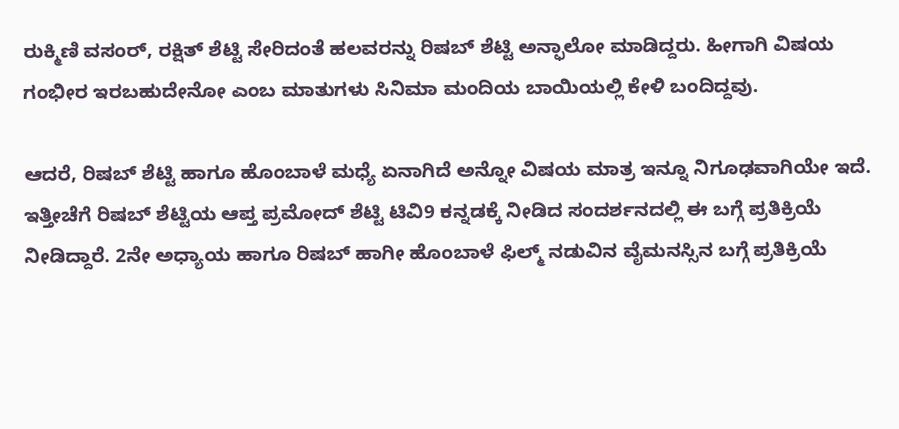ರುಕ್ಮಿಣಿ ವಸಂರ್, ರಕ್ಷಿತ್ ಶೆಟ್ಟಿ ಸೇರಿದಂತೆ ಹಲವರನ್ನು ರಿಷಬ್ ಶೆಟ್ಟಿ ಅನ್ಫಾಲೋ ಮಾಡಿದ್ದರು. ಹೀಗಾಗಿ ವಿಷಯ ಗಂಭೀರ ಇರಬಹುದೇನೋ ಎಂಬ ಮಾತುಗಳು ಸಿನಿಮಾ ಮಂದಿಯ ಬಾಯಿಯಲ್ಲಿ ಕೇಳಿ ಬಂದಿದ್ದವು.

ಆದರೆ, ರಿಷಬ್ ಶೆಟ್ಟಿ ಹಾಗೂ ಹೊಂಬಾಳೆ ಮಧ್ಯೆ ಏನಾಗಿದೆ ಅನ್ನೋ ವಿಷಯ ಮಾತ್ರ ಇನ್ನೂ ನಿಗೂಢವಾಗಿಯೇ ಇದೆ. ಇತ್ತೀಚೆಗೆ ರಿಷಬ್ ಶೆಟ್ಟಿಯ ಆಪ್ತ ಪ್ರಮೋದ್ ಶೆಟ್ಟಿ ಟಿವಿ9 ಕನ್ನಡಕ್ಕೆ ನೀಡಿದ ಸಂದರ್ಶನದಲ್ಲಿ ಈ ಬಗ್ಗೆ ಪ್ರತಿಕ್ರಿಯೆ ನೀಡಿದ್ದಾರೆ. 2ನೇ ಅಧ್ಯಾಯ ಹಾಗೂ ರಿಷಬ್ ಹಾಗೀ ಹೊಂಬಾಳೆ ಫಿಲ್ಮ್ ನಡುವಿನ ವೈಮನಸ್ಸಿನ ಬಗ್ಗೆ ಪ್ರತಿಕ್ರಿಯೆ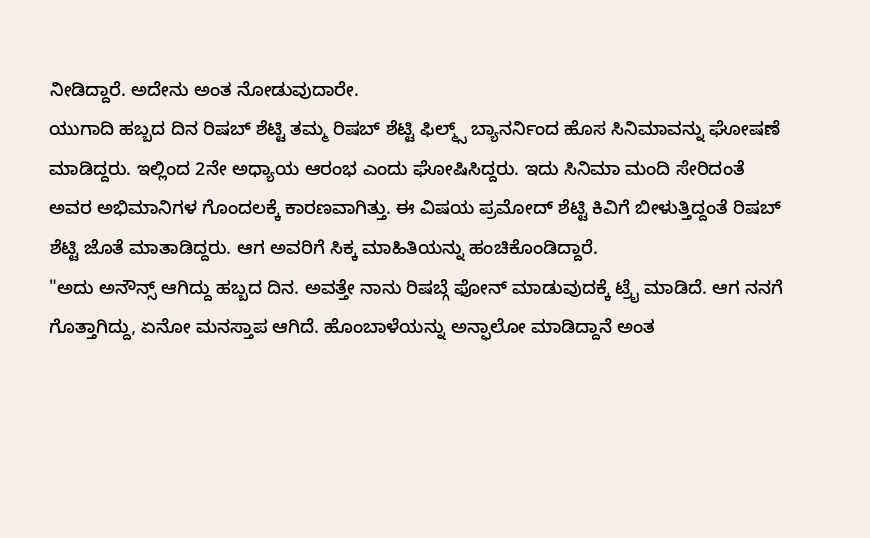ನೀಡಿದ್ದಾರೆ. ಅದೇನು ಅಂತ ನೋಡುವುದಾರೇ.
ಯುಗಾದಿ ಹಬ್ಬದ ದಿನ ರಿಷಬ್ ಶೆಟ್ಟಿ ತಮ್ಮ ರಿಷಬ್ ಶೆಟ್ಟಿ ಫಿಲ್ಮ್ಸ್ ಬ್ಯಾನರ್ನಿಂದ ಹೊಸ ಸಿನಿಮಾವನ್ನು ಘೋಷಣೆ ಮಾಡಿದ್ದರು. ಇಲ್ಲಿಂದ 2ನೇ ಅಧ್ಯಾಯ ಆರಂಭ ಎಂದು ಘೋಷಿಸಿದ್ದರು. ಇದು ಸಿನಿಮಾ ಮಂದಿ ಸೇರಿದಂತೆ ಅವರ ಅಭಿಮಾನಿಗಳ ಗೊಂದಲಕ್ಕೆ ಕಾರಣವಾಗಿತ್ತು. ಈ ವಿಷಯ ಪ್ರಮೋದ್ ಶೆಟ್ಟಿ ಕಿವಿಗೆ ಬೀಳುತ್ತಿದ್ದಂತೆ ರಿಷಬ್ ಶೆಟ್ಟಿ ಜೊತೆ ಮಾತಾಡಿದ್ದರು. ಆಗ ಅವರಿಗೆ ಸಿಕ್ಕ ಮಾಹಿತಿಯನ್ನು ಹಂಚಿಕೊಂಡಿದ್ದಾರೆ.
"ಅದು ಅನೌನ್ಸ್ ಆಗಿದ್ದು ಹಬ್ಬದ ದಿನ. ಅವತ್ತೇ ನಾನು ರಿಷಬ್ಗೆ ಫೋನ್ ಮಾಡುವುದಕ್ಕೆ ಟ್ರೈ ಮಾಡಿದೆ. ಆಗ ನನಗೆ ಗೊತ್ತಾಗಿದ್ದು, ಏನೋ ಮನಸ್ತಾಪ ಆಗಿದೆ. ಹೊಂಬಾಳೆಯನ್ನು ಅನ್ಫಾಲೋ ಮಾಡಿದ್ದಾನೆ ಅಂತ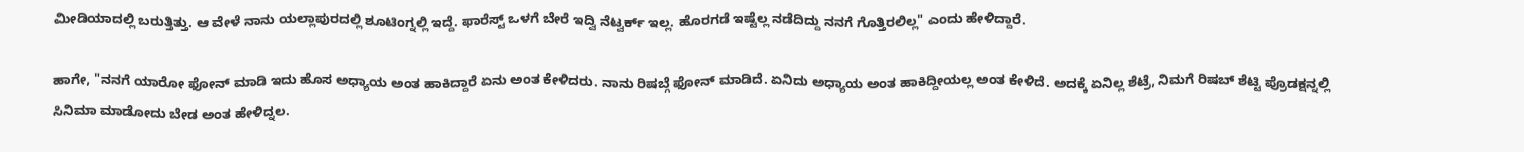ಮೀಡಿಯಾದಲ್ಲಿ ಬರುತ್ತಿತ್ತು. ಆ ವೇಳೆ ನಾನು ಯಲ್ಲಾಪುರದಲ್ಲಿ ಶೂಟಿಂಗ್ನಲ್ಲಿ ಇದ್ದೆ. ಫಾರೆಸ್ಟ್ ಒಳಗೆ ಬೇರೆ ಇದ್ವಿ ನೆಟ್ವರ್ಕ್ ಇಲ್ಲ. ಹೊರಗಡೆ ಇಷ್ಟೆಲ್ಲ ನಡೆದಿದ್ದು ನನಗೆ ಗೊತ್ತಿರಲಿಲ್ಲ" ಎಂದು ಹೇಳಿದ್ದಾರೆ.

ಹಾಗೇ, "ನನಗೆ ಯಾರೋ ಫೋನ್ ಮಾಡಿ ಇದು ಹೊಸ ಅಧ್ಯಾಯ ಅಂತ ಹಾಕಿದ್ದಾರೆ ಏನು ಅಂತ ಕೇಳಿದರು. ನಾನು ರಿಷಬ್ಗೆ ಫೋನ್ ಮಾಡಿದೆ. ಏನಿದು ಅಧ್ಯಾಯ ಅಂತ ಹಾಕಿದ್ದೀಯಲ್ಲ ಅಂತ ಕೇಳಿದೆ. ಅದಕ್ಕೆ ಏನಿಲ್ಲ ಶೆಟ್ರೆ, ನಿಮಗೆ ರಿಷಬ್ ಶೆಟ್ಟಿ ಪ್ರೊಡಕ್ಷನ್ನಲ್ಲಿ ಸಿನಿಮಾ ಮಾಡೋದು ಬೇಡ ಅಂತ ಹೇಳಿದ್ನಲ.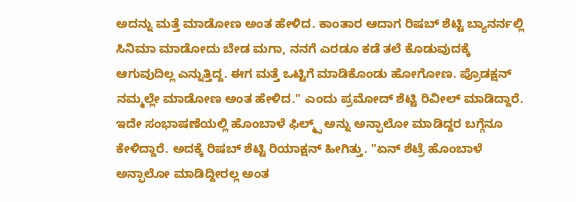ಅದನ್ನು ಮತ್ತೆ ಮಾಡೋಣ ಅಂತ ಹೇಳಿದ. ಕಾಂತಾರ ಆದಾಗ ರಿಷಬ್ ಶೆಟ್ಟಿ ಬ್ಯಾನರ್ನಲ್ಲಿ ಸಿನಿಮಾ ಮಾಡೋದು ಬೇಡ ಮಗಾ, ನನಗೆ ಎರಡೂ ಕಡೆ ತಲೆ ಕೊಡುವುದಕ್ಕೆ ಆಗುವುದಿಲ್ಲ ಎನ್ನುತ್ತಿದ್ದ. ಈಗ ಮತ್ತೆ ಒಟ್ಟಿಗೆ ಮಾಡಿಕೊಂಡು ಹೋಗೋಣ. ಪ್ರೊಡಕ್ಷನ್ ನಮ್ಮಲ್ಲೇ ಮಾಡೋಣ ಅಂತ ಹೇಳಿದ." ಎಂದು ಪ್ರಮೋದ್ ಶೆಟ್ಟಿ ರಿವೀಲ್ ಮಾಡಿದ್ದಾರೆ.
ಇದೇ ಸಂಭಾಷಣೆಯಲ್ಲಿ ಹೊಂಬಾಳೆ ಫಿಲ್ಮ್ಸ್ ಅನ್ನು ಅನ್ಫಾಲೋ ಮಾಡಿದ್ದರ ಬಗ್ಗೆನೂ ಕೇಳಿದ್ದಾರೆ. ಅದಕ್ಕೆ ರಿಷಬ್ ಶೆಟ್ಟಿ ರಿಯಾಕ್ಷನ್ ಹೀಗಿತ್ತು. "ಏನ್ ಶೆಟ್ರೆ ಹೊಂಬಾಳೆ ಅನ್ಫಾಲೋ ಮಾಡಿದ್ದೀರಲ್ಲ ಅಂತ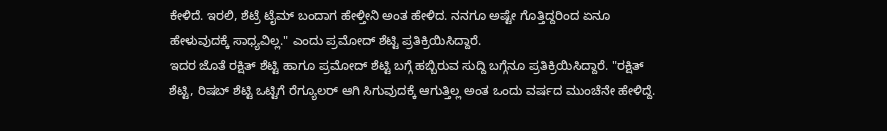ಕೇಳಿದೆ. ಇರಲಿ, ಶೆಟ್ರೆ ಟೈಮ್ ಬಂದಾಗ ಹೇಳ್ತೀನಿ ಅಂತ ಹೇಳಿದ. ನನಗೂ ಅಷ್ಟೇ ಗೊತ್ತಿದ್ದರಿಂದ ಏನೂ ಹೇಳುವುದಕ್ಕೆ ಸಾಧ್ಯವಿಲ್ಲ." ಎಂದು ಪ್ರಮೋದ್ ಶೆಟ್ಟಿ ಪ್ರತಿಕ್ರಿಯಿಸಿದ್ದಾರೆ.
ಇದರ ಜೊತೆ ರಕ್ಷಿತ್ ಶೆಟ್ಟಿ ಹಾಗೂ ಪ್ರಮೋದ್ ಶೆಟ್ಟಿ ಬಗ್ಗೆ ಹಬ್ಬಿರುವ ಸುದ್ದಿ ಬಗ್ಗೆನೂ ಪ್ರತಿಕ್ರಿಯಿಸಿದ್ದಾರೆ. "ರಕ್ಷಿತ್ ಶೆಟ್ಟಿ, ರಿಷಬ್ ಶೆಟ್ಟಿ ಒಟ್ಟಿಗೆ ರೆಗ್ಯೂಲರ್ ಆಗಿ ಸಿಗುವುದಕ್ಕೆ ಆಗುತ್ತಿಲ್ಲ ಅಂತ ಒಂದು ವರ್ಷದ ಮುಂಚೆನೇ ಹೇಳಿದ್ದೆ.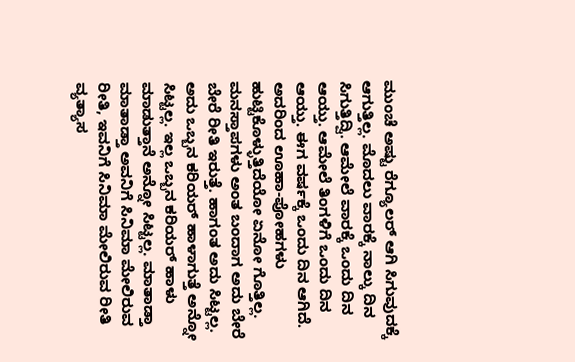ಮುಂಚೆ ಅಷ್ಟು ರೆಗ್ಯೂಲರ್ ಆಗಿ ಸಿಗುವುದಕ್ಕೆ ಆಗುತ್ತಿಲ್ಲ. ಮೊದಲು ವಾರಕ್ಕೆ ನಾಲ್ಕು ದಿನ ಸಿಗುತ್ತಿದ್ವಿ. ಆಮೇಲೆ ವಾರಕ್ಕೆ ಒಂದು ದಿನ ಆಯ್ತು. ಆಮೇಲೆ ತಿಂಗಳಿಗೆ ಒಂದು ದಿನ ಆಯ್ತು. ಈಗ ವರ್ಷಕ್ಕೆ ಒಂದು ದಿನ ಆಗಿದೆ. ಅದರಿಂದ ಊಹಾ-ಪೋಹಗಳು ಹುಟ್ಟಿಕೊಳ್ಳುತ್ತಿದೆಯೋ ಏನೋ ಗೊತ್ತಿಲ್ಲ. ಮನಸ್ತಾಪಗಳು ಅಂತ ಬಂದಾಗ ಅದು ಬೇರೆ ಬೇರೆ ರೀತಿ ಇರುತ್ತೆ. ಹಾಗಂತ ಅದು ಸಿಟ್ಟಲ್ಲ. ಅದು ಒಬ್ಬನ ಕರಿಯರ್ ಹಾಳಾಗುತ್ತೆ ಅನ್ನೋ ಸಿಟ್ಟಲ್ಲ. ಇಲ್ಲ ಒಬ್ಬನ ಕರಿಯರ್ ಹಾಳು ಮಾಡುತ್ತಾನೆ ಅನ್ನೋ ಸಿಟ್ಟಲ್ಲ. ಮಾತಾಡ್ತಾ ಮಾತಾಡ್ತಾ ಅವನಿಗೆ ಸಿನಿಮಾ ಮೇಲಿರುವ ರೀತಿ, ಇವನಿಗೆ ಸಿನಿಮಾ ಮೇಲಿರುವ ರೀತಿ ವ್ಯತ್ಯಾಸ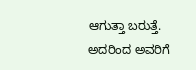ಆಗುತ್ತಾ ಬರುತ್ತೆ. ಅದರಿಂದ ಅವರಿಗೆ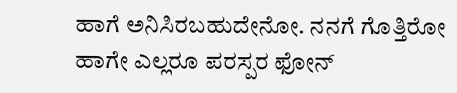ಹಾಗೆ ಅನಿಸಿರಬಹುದೇನೋ. ನನಗೆ ಗೊತ್ತಿರೋ ಹಾಗೇ ಎಲ್ಲರೂ ಪರಸ್ಪರ ಫೋನ್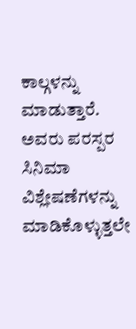ಕಾಲ್ಗಳನ್ನು ಮಾಡುತ್ತಾರೆ. ಅವರು ಪರಸ್ಪರ ಸಿನಿಮಾ ವಿಶ್ಲೇಷಣೆಗಳನ್ನು ಮಾಡಿಕೊಳ್ಳುತ್ತಲೇ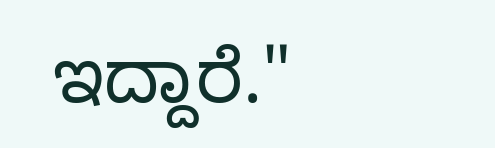ಇದ್ದಾರೆ."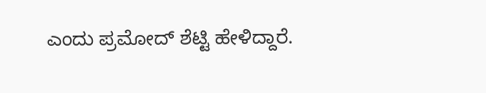ಎಂದು ಪ್ರಮೋದ್ ಶೆಟ್ಟಿ ಹೇಳಿದ್ದಾರೆ.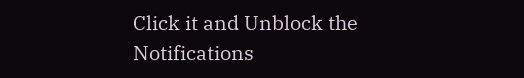Click it and Unblock the Notifications